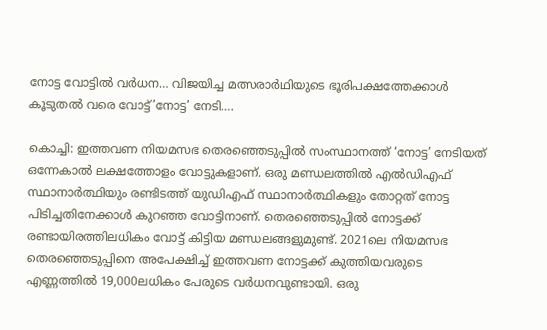നോട്ട വോട്ടിൽ വർധന… വിജയിച്ച മത്സരാർഥിയുടെ ഭൂരിപക്ഷത്തേക്കാൾ കൂടുതൽ വരെ വോട്ട്’നോട്ട’ നേടി….

കൊച്ചി: ഇത്തവണ നിയമസഭ തെരഞ്ഞെടുപ്പിൽ സംസ്ഥാനത്ത് ‘നോട്ട’ നേടിയത് ഒന്നേകാൽ ലക്ഷത്തോളം വോട്ടുകളാണ്. ഒരു മണ്ഡലത്തിൽ എൽഡിഎഫ് സ്ഥാനാർത്ഥിയും രണ്ടിടത്ത് യുഡിഎഫ് സ്ഥാനാർത്ഥികളും തോറ്റത് നോട്ട പിടിച്ചതിനേക്കാൾ കുറഞ്ഞ വോട്ടിനാണ്. തെരഞ്ഞെടുപ്പിൽ നോട്ടക്ക് രണ്ടായിരത്തിലധികം വോട്ട് കിട്ടിയ മണ്ഡലങ്ങളുമുണ്ട്. 2021ലെ നിയമസഭ തെരഞ്ഞെടുപ്പിനെ അപേക്ഷിച്ച് ഇത്തവണ നോട്ടക്ക് കുത്തിയവരുടെ എണ്ണത്തിൽ 19,000ലധികം പേരുടെ വർധനവുണ്ടായി. ഒരു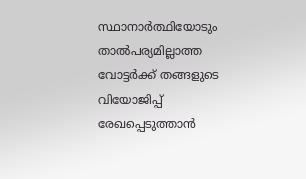സ്ഥാനാർത്ഥിയോടും താൽപര്യമില്ലാത്ത വോട്ടർക്ക് തങ്ങളുടെ വിയോജിപ്പ് രേഖപ്പെടുത്താൻ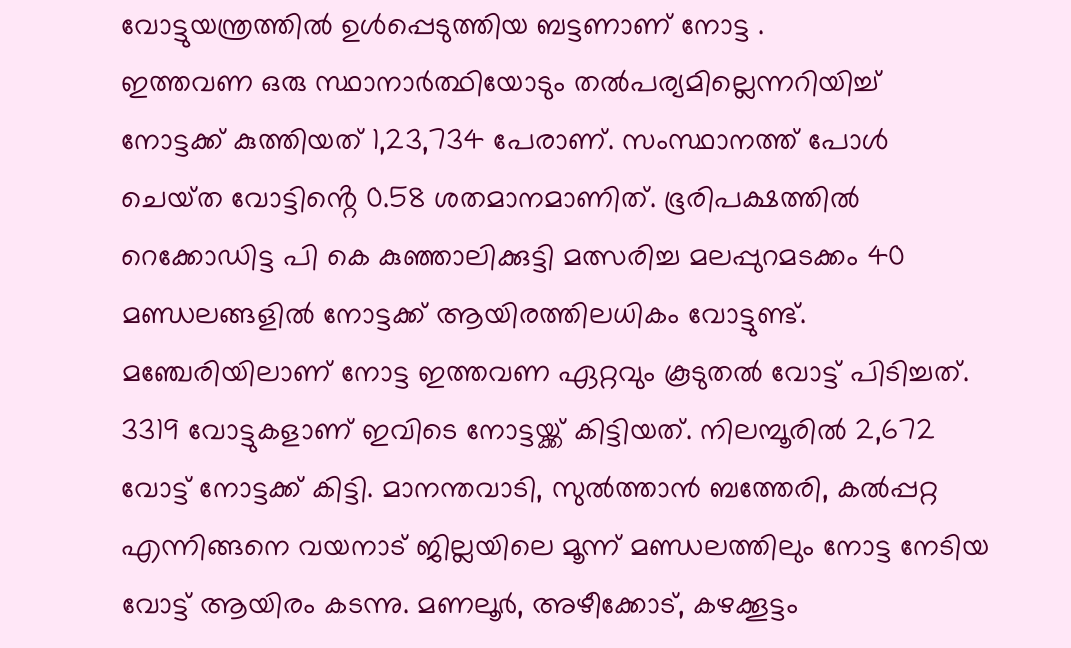വോട്ടുയന്ത്രത്തിൽ ഉൾപ്പെടുത്തിയ ബട്ടണാണ് നോട്ട .
ഇത്തവണ ഒരു സ്ഥാനാർത്ഥിയോടും തൽപര്യമില്ലെന്നറിയിച്ച് നോട്ടക്ക് കുത്തിയത് 1,23,734 പേരാണ്. സംസ്ഥാനത്ത് പോൾ ചെയ്‌ത വോട്ടിൻ്റെ 0.58 ശതമാനമാണിത്. ഭൂരിപക്ഷത്തിൽ റെക്കോഡിട്ട പി കെ കുഞ്ഞാലിക്കുട്ടി മത്സരിച്ച മലപ്പുറമടക്കം 40 മണ്ഡലങ്ങളിൽ നോട്ടക്ക് ആയിരത്തിലധികം വോട്ടുണ്ട്. മഞ്ചേരിയിലാണ് നോട്ട ഇത്തവണ ഏറ്റവും കൂടുതൽ വോട്ട് പിടിച്ചത്. 3319 വോട്ടുകളാണ് ഇവിടെ നോട്ടയ്ക്ക് കിട്ടിയത്. നിലമ്പൂരിൽ 2,672 വോട്ട് നോട്ടക്ക് കിട്ടി. മാനന്തവാടി, സുൽത്താൻ ബത്തേരി, കൽപ്പറ്റ എന്നിങ്ങനെ വയനാട് ജില്ലയിലെ മൂന്ന് മണ്ഡലത്തിലും നോട്ട നേടിയ വോട്ട് ആയിരം കടന്നു. മണലൂർ, അഴീക്കോട്, കഴക്കൂട്ടം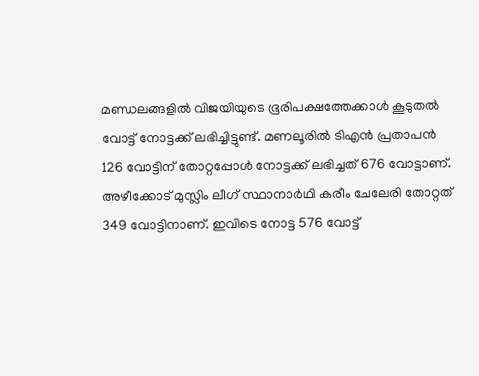മണ്ഡലങ്ങളിൽ വിജയിയുടെ ഭൂരിപക്ഷത്തേക്കാൾ കൂടുതൽ വോട്ട് നോട്ടക്ക് ലഭിച്ചിട്ടുണ്ട്. മണലൂരിൽ ടിഎൻ പ്രതാപൻ 126 വോട്ടിന് തോറ്റപ്പോൾ നോട്ടക്ക് ലഭിച്ചത് 676 വോട്ടാണ്. അഴീക്കോട് മുസ്ലിം ലീഗ് സ്ഥാനാർഥി കരീം ചേലേരി തോറ്റത് 349 വോട്ടിനാണ്. ഇവിടെ നോട്ട 576 വോട്ട്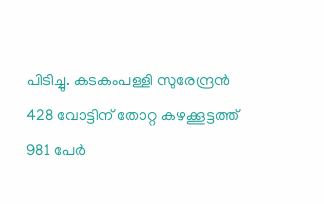പിടിച്ചു. കടകംപള്ളി സുരേന്ദ്രൻ 428 വോട്ടിന് തോറ്റ കഴക്കൂട്ടത്ത് 981 പേർ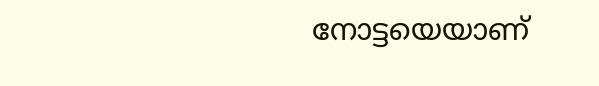നോട്ടയെയാണ്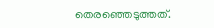തെരഞ്ഞെടുത്തത്.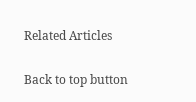Related Articles

Back to top button